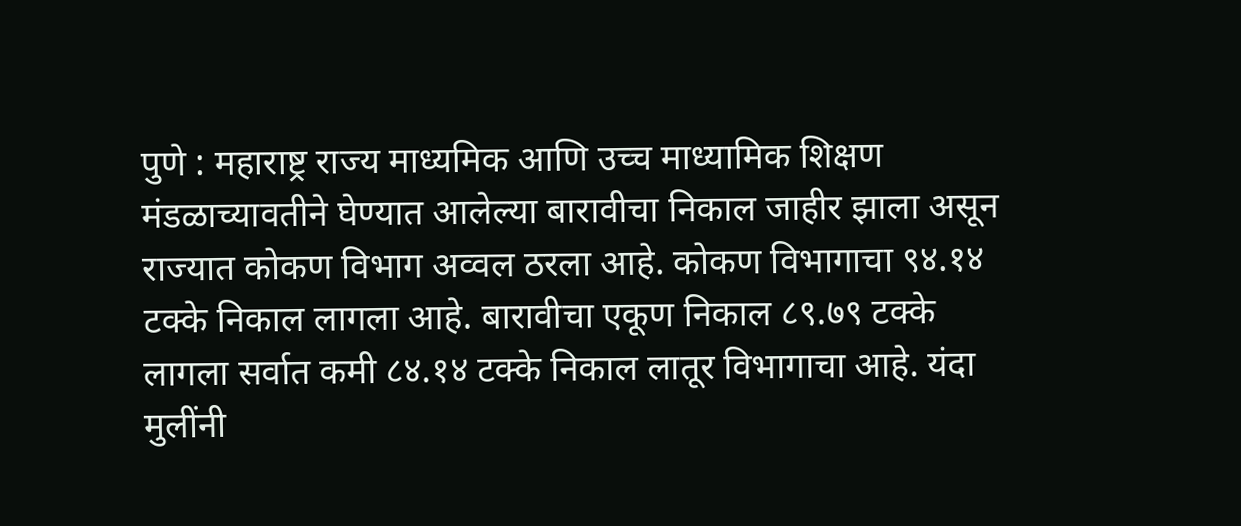पुणे : महाराष्ट्र राज्य माध्यमिक आणि उच्च माध्यामिक शिक्षण मंडळाच्यावतीने घेण्यात आलेल्या बारावीचा निकाल जाहीर झाला असून राज्यात कोकण विभाग अव्वल ठरला आहे. कोकण विभागाचा ९४.१४ टक्के निकाल लागला आहे. बारावीचा एकूण निकाल ८९.७९ टक्के लागला सर्वात कमी ८४.१४ टक्के निकाल लातूर विभागाचा आहे. यंदा मुलींनी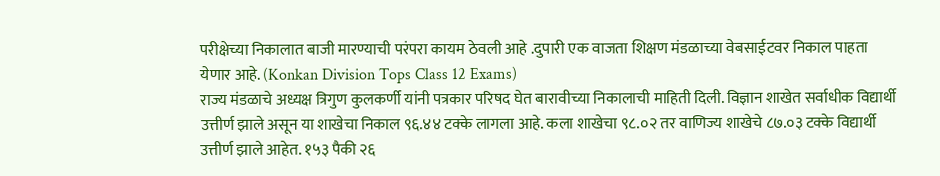परीक्षेच्या निकालात बाजी मारण्याची परंपरा कायम ठेवली आहे .दुपारी एक वाजता शिक्षण मंडळाच्या वेबसाईटवर निकाल पाहता येणार आहे. (Konkan Division Tops Class 12 Exams)
राज्य मंडळाचे अध्यक्ष त्रिगुण कुलकर्णी यांनी पत्रकार परिषद घेत बारावीच्या निकालाची माहिती दिली. विज्ञान शाखेत सर्वाधीक विद्यार्थी उत्तीर्ण झाले असून या शाखेचा निकाल ९६.४४ टक्के लागला आहे. कला शाखेचा ९८.०२ तर वाणिज्य शाखेचे ८७.०३ टक्के विद्यार्थी उत्तीर्ण झाले आहेत. १५३ पैकी २६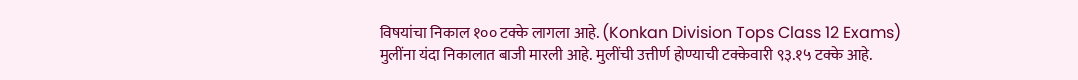विषयांचा निकाल १०० टक्के लागला आहे. (Konkan Division Tops Class 12 Exams)
मुलींना यंदा निकालात बाजी मारली आहे. मुलींची उत्तीर्ण होण्याची टक्केवारी ९३.१५ टक्के आहे.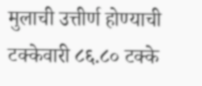मुलाची उत्तीर्ण होण्याची टक्केवारी ८६.८० टक्के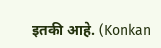इतकी आहे. (Konkan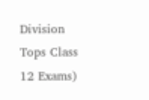Division Tops Class 12 Exams)